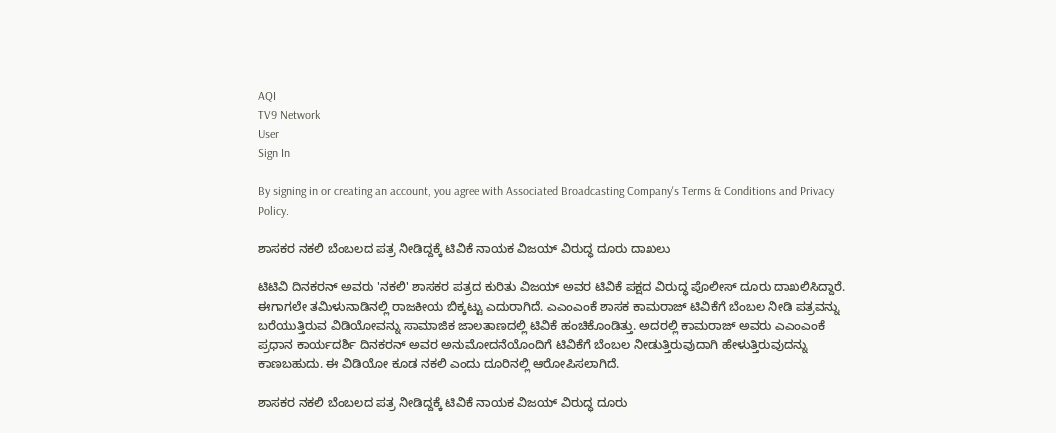AQI
TV9 Network
User
Sign In

By signing in or creating an account, you agree with Associated Broadcasting Company's Terms & Conditions and Privacy Policy.

ಶಾಸಕರ ನಕಲಿ ಬೆಂಬಲದ ಪತ್ರ ನೀಡಿದ್ದಕ್ಕೆ ಟಿವಿಕೆ ನಾಯಕ ವಿಜಯ್ ವಿರುದ್ಧ ದೂರು ದಾಖಲು

ಟಿಟಿವಿ ದಿನಕರನ್ ಅವರು 'ನಕಲಿ' ಶಾಸಕರ ಪತ್ರದ ಕುರಿತು ವಿಜಯ್ ಅವರ ಟಿವಿಕೆ ಪಕ್ಷದ ವಿರುದ್ಧ ಪೊಲೀಸ್ ದೂರು ದಾಖಲಿಸಿದ್ದಾರೆ. ಈಗಾಗಲೇ ತಮಿಳುನಾಡಿನಲ್ಲಿ ರಾಜಕೀಯ ಬಿಕ್ಕಟ್ಟು ಎದುರಾಗಿದೆ. ಎಎಂಎಂಕೆ ಶಾಸಕ ಕಾಮರಾಜ್ ಟಿವಿಕೆಗೆ ಬೆಂಬಲ ನೀಡಿ ಪತ್ರವನ್ನು ಬರೆಯುತ್ತಿರುವ ವಿಡಿಯೋವನ್ನು ಸಾಮಾಜಿಕ ಜಾಲತಾಣದಲ್ಲಿ ಟಿವಿಕೆ ಹಂಚಿಕೊಂಡಿತ್ತು. ಅದರಲ್ಲಿ ಕಾಮರಾಜ್ ಅವರು ಎಎಂಎಂಕೆ ಪ್ರಧಾನ ಕಾರ್ಯದರ್ಶಿ ದಿನಕರನ್ ಅವರ ಅನುಮೋದನೆಯೊಂದಿಗೆ ಟಿವಿಕೆಗೆ ಬೆಂಬಲ ನೀಡುತ್ತಿರುವುದಾಗಿ ಹೇಳುತ್ತಿರುವುದನ್ನು ಕಾಣಬಹುದು. ಈ ವಿಡಿಯೋ ಕೂಡ ನಕಲಿ ಎಂದು ದೂರಿನಲ್ಲಿ ಆರೋಪಿಸಲಾಗಿದೆ.

ಶಾಸಕರ ನಕಲಿ ಬೆಂಬಲದ ಪತ್ರ ನೀಡಿದ್ದಕ್ಕೆ ಟಿವಿಕೆ ನಾಯಕ ವಿಜಯ್ ವಿರುದ್ಧ ದೂರು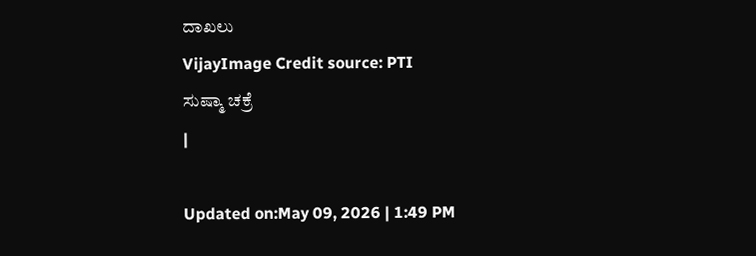ದಾಖಲು
VijayImage Credit source: PTI
ಸುಷ್ಮಾ ಚಕ್ರೆ
|

Updated on:May 09, 2026 | 1:49 PM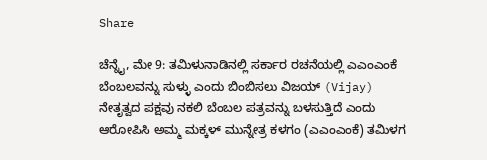Share

ಚೆನ್ನೈ, ಮೇ 9: ತಮಿಳುನಾಡಿನಲ್ಲಿ ಸರ್ಕಾರ ರಚನೆಯಲ್ಲಿ ಎಎಂಎಂಕೆ ಬೆಂಬಲವನ್ನು ಸುಳ್ಳು ಎಂದು ಬಿಂಬಿಸಲು ವಿಜಯ್ (Vijay) ನೇತೃತ್ವದ ಪಕ್ಷವು ನಕಲಿ ಬೆಂಬಲ ಪತ್ರವನ್ನು ಬಳಸುತ್ತಿದೆ ಎಂದು ಆರೋಪಿಸಿ ಅಮ್ಮ ಮಕ್ಕಳ್ ಮುನ್ನೇತ್ರ ಕಳಗಂ (ಎಎಂಎಂಕೆ) ತಮಿಳಗ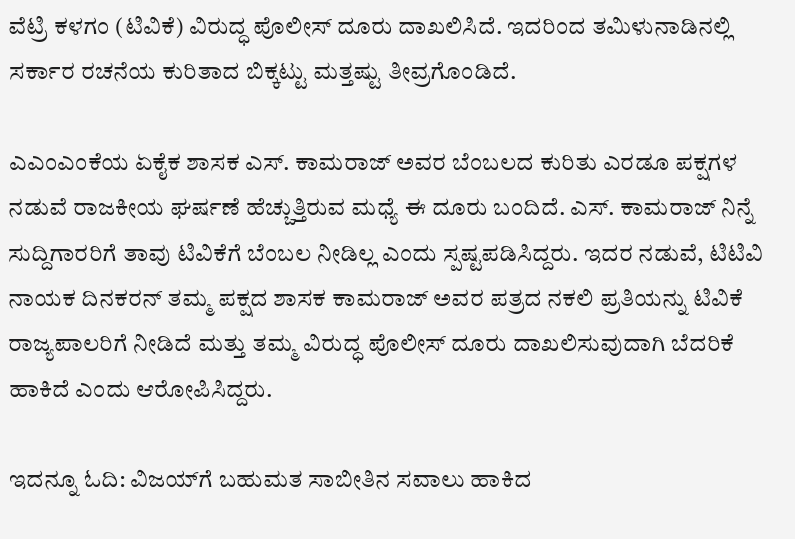ವೆಟ್ರಿ ಕಳಗಂ (ಟಿವಿಕೆ) ವಿರುದ್ಧ ಪೊಲೀಸ್ ದೂರು ದಾಖಲಿಸಿದೆ. ಇದರಿಂದ ತಮಿಳುನಾಡಿನಲ್ಲಿ ಸರ್ಕಾರ ರಚನೆಯ ಕುರಿತಾದ ಬಿಕ್ಕಟ್ಟು ಮತ್ತಷ್ಟು ತೀವ್ರಗೊಂಡಿದೆ.

ಎಎಂಎಂಕೆಯ ಏಕೈಕ ಶಾಸಕ ಎಸ್. ಕಾಮರಾಜ್ ಅವರ ಬೆಂಬಲದ ಕುರಿತು ಎರಡೂ ಪಕ್ಷಗಳ ನಡುವೆ ರಾಜಕೀಯ ಘರ್ಷಣೆ ಹೆಚ್ಚುತ್ತಿರುವ ಮಧ್ಯೆ ಈ ದೂರು ಬಂದಿದೆ. ಎಸ್. ಕಾಮರಾಜ್ ನಿನ್ನೆ ಸುದ್ದಿಗಾರರಿಗೆ ತಾವು ಟಿವಿಕೆಗೆ ಬೆಂಬಲ ನೀಡಿಲ್ಲ ಎಂದು ಸ್ಪಷ್ಟಪಡಿಸಿದ್ದರು. ಇದರ ನಡುವೆ, ಟಿಟಿವಿ ನಾಯಕ ದಿನಕರನ್ ತಮ್ಮ ಪಕ್ಷದ ಶಾಸಕ ಕಾಮರಾಜ್ ಅವರ ಪತ್ರದ ನಕಲಿ ಪ್ರತಿಯನ್ನು ಟಿವಿಕೆ ರಾಜ್ಯಪಾಲರಿಗೆ ನೀಡಿದೆ ಮತ್ತು ತಮ್ಮ ವಿರುದ್ಧ ಪೊಲೀಸ್ ದೂರು ದಾಖಲಿಸುವುದಾಗಿ ಬೆದರಿಕೆ ಹಾಕಿದೆ ಎಂದು ಆರೋಪಿಸಿದ್ದರು.

ಇದನ್ನೂ ಓದಿ: ವಿಜಯ್‌ಗೆ ಬಹುಮತ ಸಾಬೀತಿನ ಸವಾಲು ಹಾಕಿದ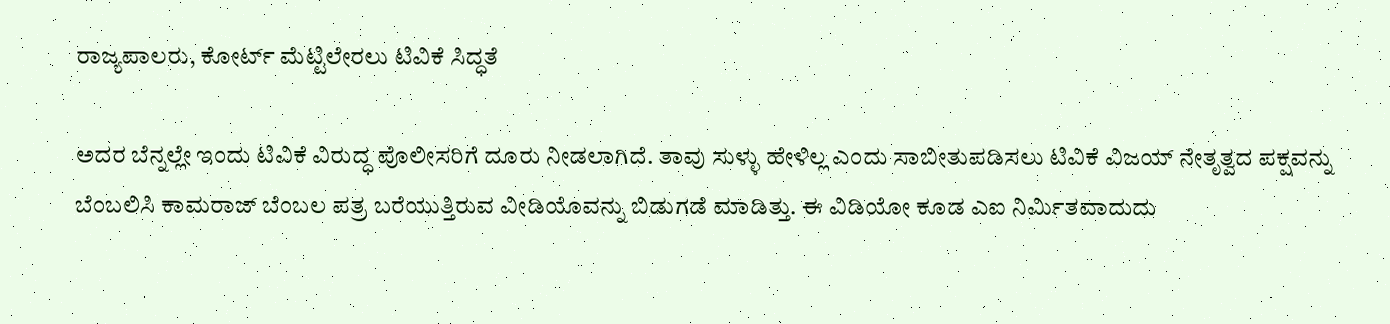ರಾಜ್ಯಪಾಲರು, ಕೋರ್ಟ್ ಮೆಟ್ಟಿಲೇರಲು ಟಿವಿಕೆ ಸಿದ್ಧತೆ

ಅದರ ಬೆನ್ನಲ್ಲೇ ಇಂದು ಟಿವಿಕೆ ವಿರುದ್ಧ ಪೊಲೀಸರಿಗೆ ದೂರು ನೀಡಲಾಗಿದೆ. ತಾವು ಸುಳ್ಳು ಹೇಳಿಲ್ಲ ಎಂದು ಸಾಬೀತುಪಡಿಸಲು ಟಿವಿಕೆ ವಿಜಯ್ ನೇತೃತ್ವದ ಪಕ್ಷವನ್ನು ಬೆಂಬಲಿಸಿ ಕಾಮರಾಜ್ ಬೆಂಬಲ ಪತ್ರ ಬರೆಯುತ್ತಿರುವ ವೀಡಿಯೊವನ್ನು ಬಿಡುಗಡೆ ಮಾಡಿತ್ತು. ಈ ವಿಡಿಯೋ ಕೂಡ ಎಐ ನಿರ್ಮಿತವಾದುದು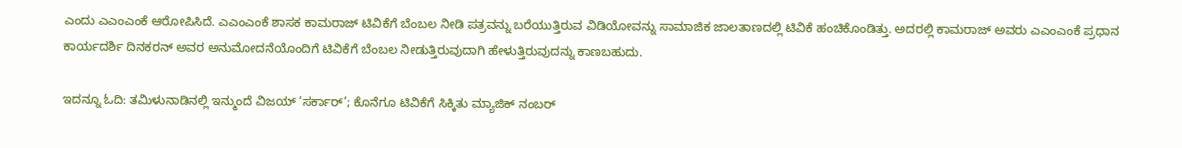ಎಂದು ಎಎಂಎಂಕೆ ಆರೋಪಿಸಿದೆ. ಎಎಂಎಂಕೆ ಶಾಸಕ ಕಾಮರಾಜ್ ಟಿವಿಕೆಗೆ ಬೆಂಬಲ ನೀಡಿ ಪತ್ರವನ್ನು ಬರೆಯುತ್ತಿರುವ ವಿಡಿಯೋವನ್ನು ಸಾಮಾಜಿಕ ಜಾಲತಾಣದಲ್ಲಿ ಟಿವಿಕೆ ಹಂಚಿಕೊಂಡಿತ್ತು. ಅದರಲ್ಲಿ ಕಾಮರಾಜ್ ಅವರು ಎಎಂಎಂಕೆ ಪ್ರಧಾನ ಕಾರ್ಯದರ್ಶಿ ದಿನಕರನ್ ಅವರ ಅನುಮೋದನೆಯೊಂದಿಗೆ ಟಿವಿಕೆಗೆ ಬೆಂಬಲ ನೀಡುತ್ತಿರುವುದಾಗಿ ಹೇಳುತ್ತಿರುವುದನ್ನು ಕಾಣಬಹುದು.

ಇದನ್ನೂ ಓದಿ: ತಮಿಳುನಾಡಿನಲ್ಲಿ ಇನ್ಮುಂದೆ ವಿಜಯ್ ‘ಸರ್ಕಾರ್’; ಕೊನೆಗೂ ಟಿವಿಕೆಗೆ ಸಿಕ್ಕಿತು ಮ್ಯಾಜಿಕ್ ನಂಬರ್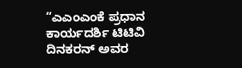“ಎಎಂಎಂಕೆ ಪ್ರಧಾನ ಕಾರ್ಯದರ್ಶಿ ಟಿಟಿವಿ ದಿನಕರನ್ ಅವರ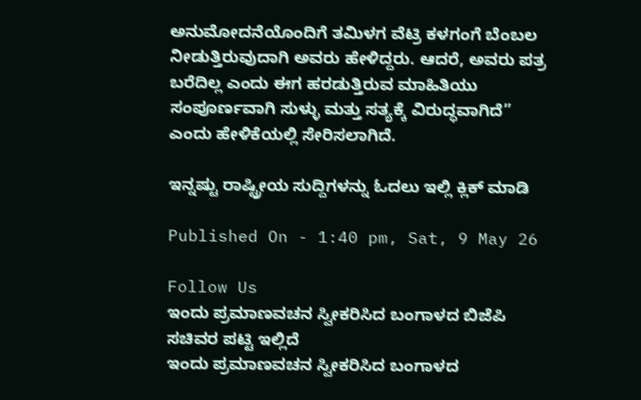ಅನುಮೋದನೆಯೊಂದಿಗೆ ತಮಿಳಗ ವೆಟ್ರಿ ಕಳಗಂಗೆ ಬೆಂಬಲ ನೀಡುತ್ತಿರುವುದಾಗಿ ಅವರು ಹೇಳಿದ್ದರು. ಆದರೆ, ಅವರು ಪತ್ರ ಬರೆದಿಲ್ಲ ಎಂದು ಈಗ ಹರಡುತ್ತಿರುವ ಮಾಹಿತಿಯು ಸಂಪೂರ್ಣವಾಗಿ ಸುಳ್ಳು ಮತ್ತು ಸತ್ಯಕ್ಕೆ ವಿರುದ್ಧವಾಗಿದೆ” ಎಂದು ಹೇಳಿಕೆಯಲ್ಲಿ ಸೇರಿಸಲಾಗಿದೆ.

ಇನ್ನಷ್ಟು ರಾಷ್ಟ್ರೀಯ ಸುದ್ದಿಗಳನ್ನು ಓದಲು ಇಲ್ಲಿ ಕ್ಲಿಕ್ ಮಾಡಿ

Published On - 1:40 pm, Sat, 9 May 26

Follow Us
ಇಂದು ಪ್ರಮಾಣವಚನ ಸ್ವೀಕರಿಸಿದ ಬಂಗಾಳದ ಬಿಜೆಪಿ ಸಚಿವರ ಪಟ್ಟಿ ಇಲ್ಲಿದೆ
ಇಂದು ಪ್ರಮಾಣವಚನ ಸ್ವೀಕರಿಸಿದ ಬಂಗಾಳದ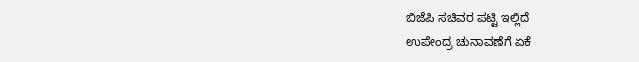ಬಿಜೆಪಿ ಸಚಿವರ ಪಟ್ಟಿ ಇಲ್ಲಿದೆ
ಉಪೇಂದ್ರ ಚುನಾವಣೆಗೆ ಏಕೆ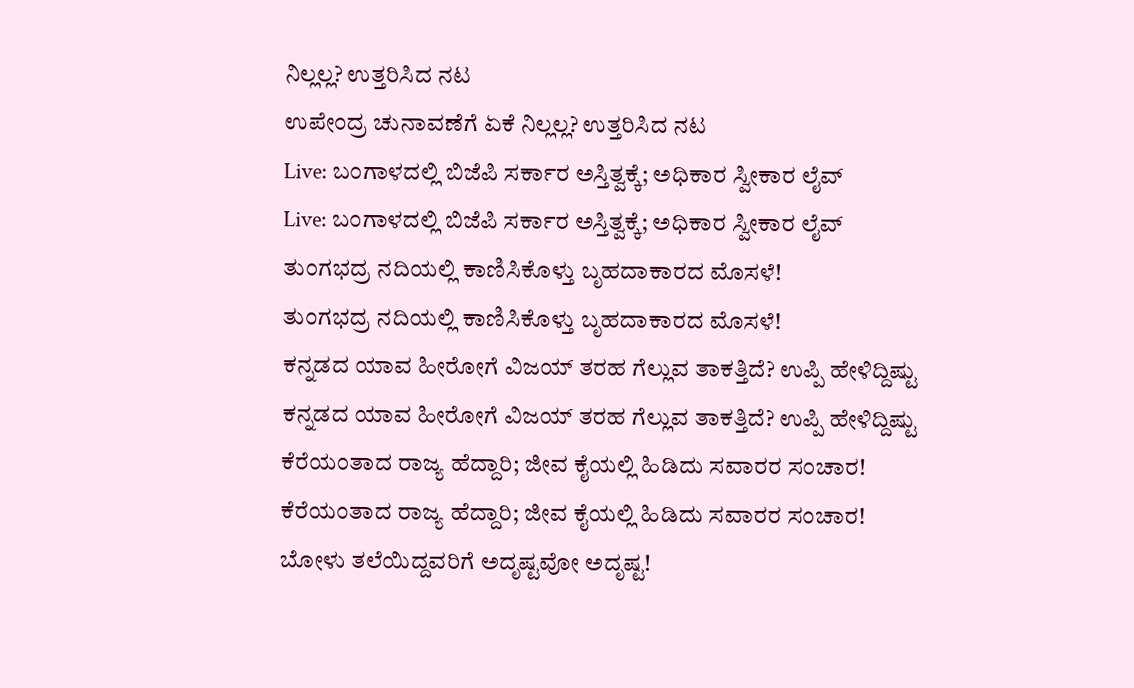ನಿಲ್ಲಲ್ಲ? ಉತ್ತರಿಸಿದ ನಟ
ಉಪೇಂದ್ರ ಚುನಾವಣೆಗೆ ಏಕೆ ನಿಲ್ಲಲ್ಲ? ಉತ್ತರಿಸಿದ ನಟ
Live: ಬಂಗಾಳದಲ್ಲಿ ಬಿಜೆಪಿ ಸರ್ಕಾರ ಅಸ್ತಿತ್ವಕ್ಕೆ; ಅಧಿಕಾರ ಸ್ವೀಕಾರ ಲೈವ್
Live: ಬಂಗಾಳದಲ್ಲಿ ಬಿಜೆಪಿ ಸರ್ಕಾರ ಅಸ್ತಿತ್ವಕ್ಕೆ; ಅಧಿಕಾರ ಸ್ವೀಕಾರ ಲೈವ್
ತುಂಗಭದ್ರ ನದಿಯಲ್ಲಿ ಕಾಣಿಸಿಕೊಳ್ತು ಬೃಹದಾಕಾರದ ಮೊಸಳೆ!
ತುಂಗಭದ್ರ ನದಿಯಲ್ಲಿ ಕಾಣಿಸಿಕೊಳ್ತು ಬೃಹದಾಕಾರದ ಮೊಸಳೆ!
ಕನ್ನಡದ ಯಾವ ಹೀರೋಗೆ ವಿಜಯ್ ತರಹ ಗೆಲ್ಲುವ ತಾಕತ್ತಿದೆ? ಉಪ್ಪಿ ಹೇಳಿದ್ದಿಷ್ಟು
ಕನ್ನಡದ ಯಾವ ಹೀರೋಗೆ ವಿಜಯ್ ತರಹ ಗೆಲ್ಲುವ ತಾಕತ್ತಿದೆ? ಉಪ್ಪಿ ಹೇಳಿದ್ದಿಷ್ಟು
ಕೆರೆಯಂತಾದ ರಾಜ್ಯ ಹೆದ್ದಾರಿ; ಜೀವ ಕೈಯಲ್ಲಿ ಹಿಡಿದು ಸವಾರರ ಸಂಚಾರ!
ಕೆರೆಯಂತಾದ ರಾಜ್ಯ ಹೆದ್ದಾರಿ; ಜೀವ ಕೈಯಲ್ಲಿ ಹಿಡಿದು ಸವಾರರ ಸಂಚಾರ!
ಬೋಳು ತಲೆಯಿದ್ದವರಿಗೆ ಅದೃಷ್ಟವೋ ಅದೃಷ್ಟ!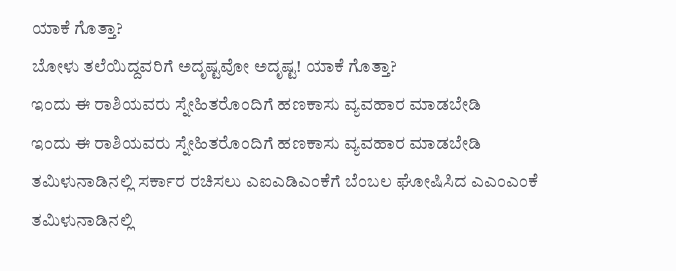ಯಾಕೆ ಗೊತ್ತಾ?
ಬೋಳು ತಲೆಯಿದ್ದವರಿಗೆ ಅದೃಷ್ಟವೋ ಅದೃಷ್ಟ! ಯಾಕೆ ಗೊತ್ತಾ?
ಇಂದು ಈ ರಾಶಿಯವರು ಸ್ನೇಹಿತರೊಂದಿಗೆ ಹಣಕಾಸು ವ್ಯವಹಾರ ಮಾಡಬೇಡಿ
ಇಂದು ಈ ರಾಶಿಯವರು ಸ್ನೇಹಿತರೊಂದಿಗೆ ಹಣಕಾಸು ವ್ಯವಹಾರ ಮಾಡಬೇಡಿ
ತಮಿಳುನಾಡಿನಲ್ಲಿ ಸರ್ಕಾರ ರಚಿಸಲು ಎಐಎಡಿಎಂಕೆಗೆ ಬೆಂಬಲ ಘೋಷಿಸಿದ ಎಎಂಎಂಕೆ
ತಮಿಳುನಾಡಿನಲ್ಲಿ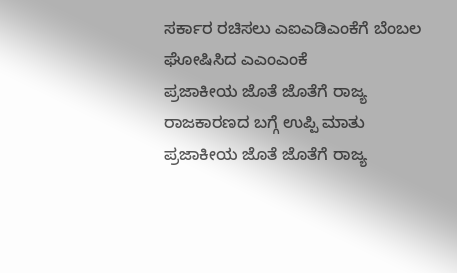ಸರ್ಕಾರ ರಚಿಸಲು ಎಐಎಡಿಎಂಕೆಗೆ ಬೆಂಬಲ ಘೋಷಿಸಿದ ಎಎಂಎಂಕೆ
ಪ್ರಜಾಕೀಯ ಜೊತೆ ಜೊತೆಗೆ ರಾಜ್ಯ ರಾಜಕಾರಣದ ಬಗ್ಗೆ ಉಪ್ಪಿ ಮಾತು
ಪ್ರಜಾಕೀಯ ಜೊತೆ ಜೊತೆಗೆ ರಾಜ್ಯ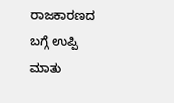ರಾಜಕಾರಣದ ಬಗ್ಗೆ ಉಪ್ಪಿ ಮಾತು